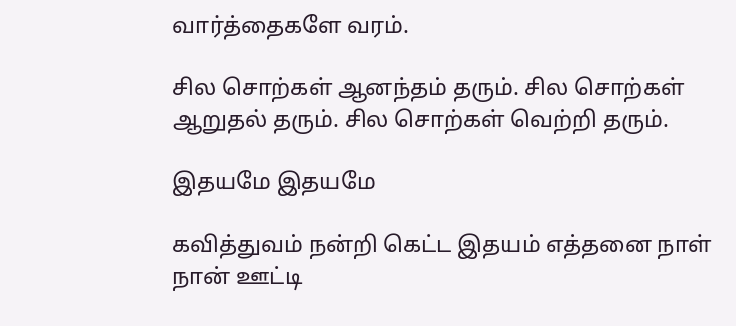வார்த்தைகளே வரம்.

சில சொற்கள் ஆனந்தம் தரும். சில சொற்கள் ஆறுதல் தரும். சில சொற்கள் வெற்றி தரும்.

இதயமே இதயமே

கவித்துவம் நன்றி கெட்ட இதயம் எத்தனை நாள் நான் ஊட்டி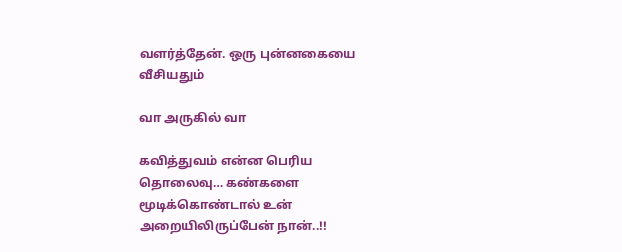வளர்த்தேன். ஒரு புன்னகையை வீசியதும்

வா அருகில் வா

கவித்துவம் என்ன பெரிய தொலைவு… கண்களை மூடிக்கொண்டால் உன் அறையிலிருப்பேன் நான்..!!